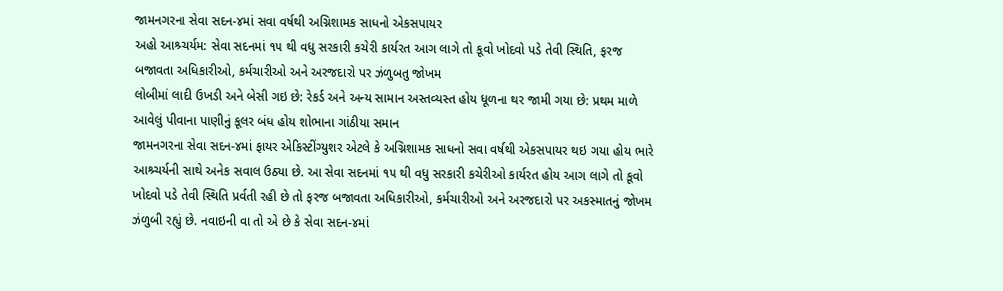જામનગરના સેવા સદન-૪માં સવા વર્ષથી અગ્નિશામક સાધનો એકસપાયર
અહો આશ્ર્ચર્યમ: સેવા સદનમાં ૧૫ થી વધુ સરકારી કચેરી કાર્યરત આગ લાગે તો કૂવો ખોદવો પડે તેવી સ્થિતિ, ફરજ બજાવતા અધિકારીઓ, કર્મચારીઓ અને અરજદારો પર ઝંળુબતુ જોખમ
લોબીમાં લાદી ઉખડી અને બેસી ગઇ છે: રેકર્ડ અને અન્ય સામાન અસ્તવ્યસ્ત હોય ધૂળના થર જામી ગયા છે: પ્રથમ માળે આવેલું પીવાના પાણીનું કૂલર બંધ હોય શોભાના ગાંઠીયા સમાન
જામનગરના સેવા સદન-૪માં ફાયર એકિસ્ટીંગ્યુશર એટલે કે અગ્નિશામક સાધનો સવા વર્ષથી એકસપાયર થઇ ગયા હોય ભારે આશ્ર્ચર્યની સાથે અનેક સવાલ ઉઠ્યા છે. આ સેવા સદનમાં ૧૫ થી વધુ સરકારી કચેરીઓ કાર્યરત હોય આગ લાગે તો કૂવો ખોદવો પડે તેવી સ્થિતિ પ્રર્વતી રહી છે તો ફરજ બજાવતા અધિકારીઓ, કર્મચારીઓ અને અરજદારો પર અકસ્માતનું જોખમ ઝંળુબી રહ્યું છે. નવાઇની વા તો એ છે કે સેવા સદન-૪માં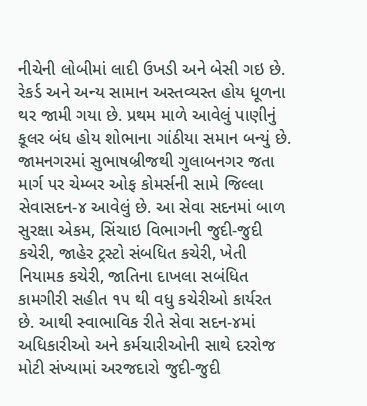નીચેની લોબીમાં લાદી ઉખડી અને બેસી ગઇ છે. રેકર્ડ અને અન્ય સામાન અસ્તવ્યસ્ત હોય ધૂળના થર જામી ગયા છે. પ્રથમ માળે આવેલું પાણીનું કૂલર બંધ હોય શોભાના ગાંઠીયા સમાન બન્યું છે.
જામનગરમાં સુભાષબ્રીજથી ગુલાબનગર જતા માર્ગ પર ચેમ્બર ઓફ કોમર્સની સામે જિલ્લા સેવાસદન-૪ આવેલું છે. આ સેવા સદનમાં બાળ સુરક્ષા એકમ, સિંચાઇ વિભાગની જુદી-જુદી કચેરી, જાહેર ટ્રસ્ટો સંબધિત કચેરી, ખેતી નિયામક કચેરી, જાતિના દાખલા સબંધિત કામગીરી સહીત ૧૫ થી વધુ કચેરીઓ કાર્યરત છે. આથી સ્વાભાવિક રીતે સેવા સદન-૪માં અધિકારીઓ અને કર્મચારીઓની સાથે દરરોજ મોટી સંખ્યામાં અરજદારો જુદી-જુદી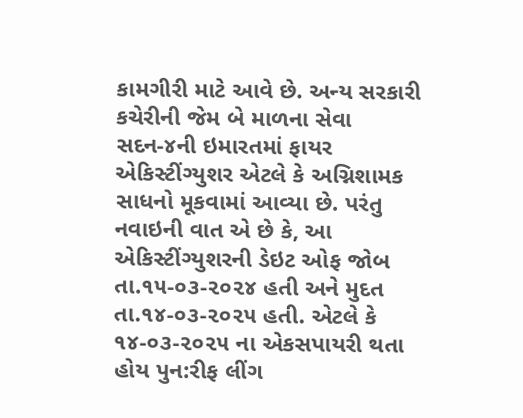કામગીરી માટે આવે છે. અન્ય સરકારી કચેરીની જેમ બે માળના સેવા સદન-૪ની ઇમારતમાં ફાયર એકિસ્ટીંગ્યુશર એટલે કે અગ્નિશામક સાધનો મૂકવામાં આવ્યા છે. પરંતુ નવાઇની વાત એ છે કે, આ એકિસ્ટીંગ્યુશરની ડેઇટ ઓફ જોબ તા.૧૫-૦૩-૨૦૨૪ હતી અને મુદત તા.૧૪-૦૩-૨૦૨૫ હતી. એટલે કે ૧૪-૦૩-૨૦૨૫ ના એકસપાયરી થતા હોય પુન:રીફ લીંગ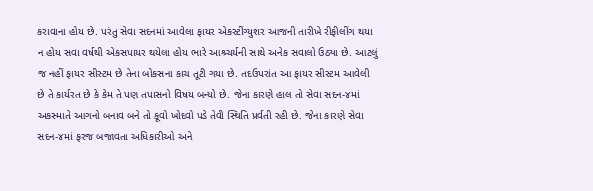કરાવાના હોય છે. પરંતુ સેવા સદનમાં આવેલા ફાયર એકસ્ટીંગ્યુશર આજની તારીખે રીફીલીંગ થયા ન હોય સવા વર્ષથી એકસપાયર થયેલા હોય ભારે આશ્ર્ચર્યની સાથે અનેક સવાલો ઉઠ્યા છે. આટલું જ નહીં ફાયર સીસ્ટમ છે તેના બોકસના કાચ તૂટી ગયા છે. તદઉપરાંત આ ફાયર સીસ્ટમ આવેલી છે તે કાર્યરત છે કે કેમ તે પણ તપાસનો વિષય બન્યો છે. જેના કારણે હાલ તો સેવા સદન-૪માં અકસ્માતે આગનો બનાવ બને તો કૂવો ખોદવો પડે તેવી સ્થિતિ પ્રર્વતી રહી છે. જેના કારણે સેવા સદન-૪માં ફરજ બજાવતા અધિકારીઓ અને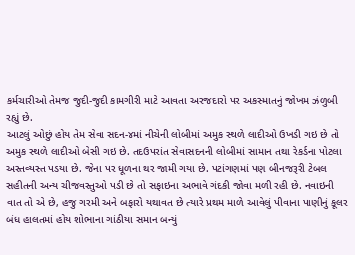કર્મચારીઓ તેમજ જુદી-જુદી કામગીરી માટે આવતા અરજદારો પર અકસ્માતનું જોખમ ઝંળુબી રહ્યું છે.
આટલું ઓછું હોય તેમ સેવા સદન-૪માં નીચેની લોબીમાં અમુક સ્થળે લાદીઓ ઉખડી ગઇ છે તો અમુક સ્થળે લાદીઓ બેસી ગઇ છે. તદઉપરાંત સેવાસદનની લોબીમાં સામાન તથા રેકર્ડના પોટલા અસ્તવ્યસ્ત પડયા છે. જેના પર ધૂળના થર જામી ગયા છે. પટાંગણમાં પણ બીનજરૂરી ટેબલ સહીતની અન્ય ચીજવસ્તુઓ પડી છે તો સફાઇના અભાવે ગંદકી જોવા મળી રહી છે. નવાઇની વાત તો એ છે, હજુ ગરમી અને બફારો યથાવત છે ત્યારે પ્રથમ માળે આવેલું પીવાના પાણીનું કૂલર બંધ હાલતમાં હોય શોભાના ગાંઠીયા સમાન બન્યું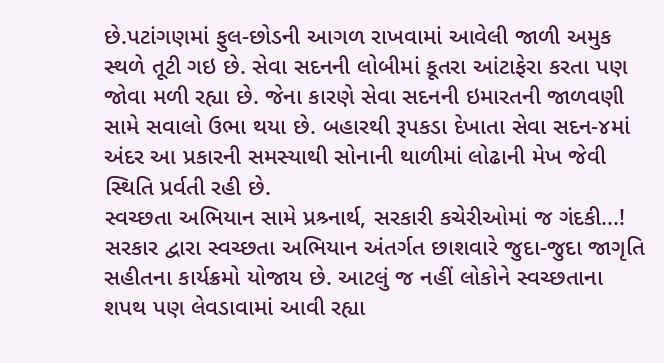છે.પટાંગણમાં ફુલ-છોડની આગળ રાખવામાં આવેલી જાળી અમુક સ્થળે તૂટી ગઇ છે. સેવા સદનની લોબીમાં કૂતરા આંટાફેરા કરતા પણ જોવા મળી રહ્યા છે. જેના કારણે સેવા સદનની ઇમારતની જાળવણી સામે સવાલો ઉભા થયા છે. બહારથી રૂપકડા દેખાતા સેવા સદન-૪માં અંદર આ પ્રકારની સમસ્યાથી સોનાની થાળીમાં લોઢાની મેખ જેવી સ્થિતિ પ્રર્વતી રહી છે.
સ્વચ્છતા અભિયાન સામે પ્રશ્ર્નાર્થ, સરકારી કચેરીઓમાં જ ગંદકી...!
સરકાર દ્વારા સ્વચ્છતા અભિયાન અંતર્ગત છાશવારે જુદા-જુદા જાગૃતિ સહીતના કાર્યક્રમો યોજાય છે. આટલું જ નહીં લોકોને સ્વચ્છતાના શપથ પણ લેવડાવામાં આવી રહ્યા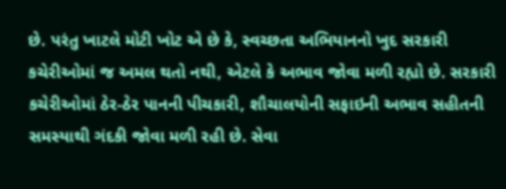છે. પરંતુ ખાટલે મોટી ખોટ એ છે કે, સ્વચ્છતા અભિયાનનો ખુદ સરકારી કચેરીઓમાં જ અમલ થતો નથી, એટલે કે અભાવ જોવા મળી રહ્યો છે. સરકારી કચેરીઓમાં ઠેર-ઠેર પાનની પીચકારી, શૌચાલયોની સફાઇની અભાવ સહીતની સમસ્યાથી ગંદકી જોવા મળી રહી છે. સેવા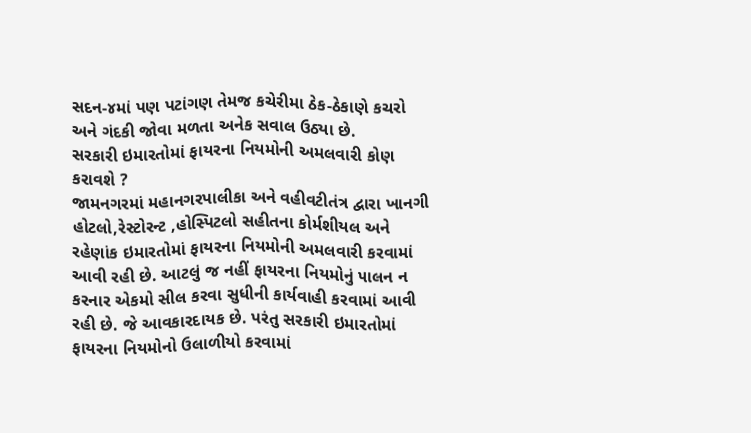સદન-૪માં પણ પટાંગણ તેમજ કચેરીમા ઠેક-ઠેકાણે કચરો અને ગંદકી જોવા મળતા અનેક સવાલ ઉઠ્યા છે.
સરકારી ઇમારતોમાં ફાયરના નિયમોની અમલવારી કોણ કરાવશે ?
જામનગરમાં મહાનગરપાલીકા અને વહીવટીતંત્ર દ્વારા ખાનગી હોટલો,રેસ્ટોરન્ટ ,હોસ્પિટલો સહીતના કોર્મશીયલ અને રહેણાંક ઇમારતોમાં ફાયરના નિયમોની અમલવારી કરવામાં આવી રહી છે. આટલું જ નહીં ફાયરના નિયમોનું ૫ાલન ન કરનાર એકમો સીલ કરવા સુધીની કાર્યવાહી કરવામાં આવી રહી છે. જે આવકારદાયક છે. પરંતુ સરકારી ઇમારતોમાં ફાયરના નિયમોનો ઉલાળીયો કરવામાં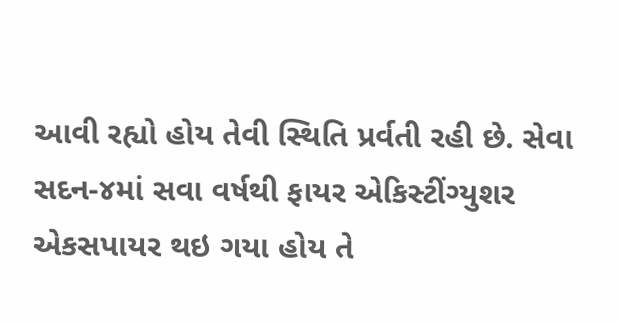આવી રહ્યો હોય તેવી સ્થિતિ પ્રર્વતી રહી છે. સેવા સદન-૪માં સવા વર્ષથી ફાયર એકિસ્ટીંગ્યુશર એકસપાયર થઇ ગયા હોય તે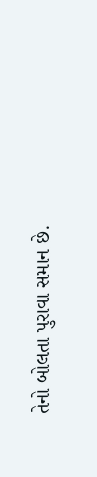તેનો બોલતા પુરાવા સમાન છે.